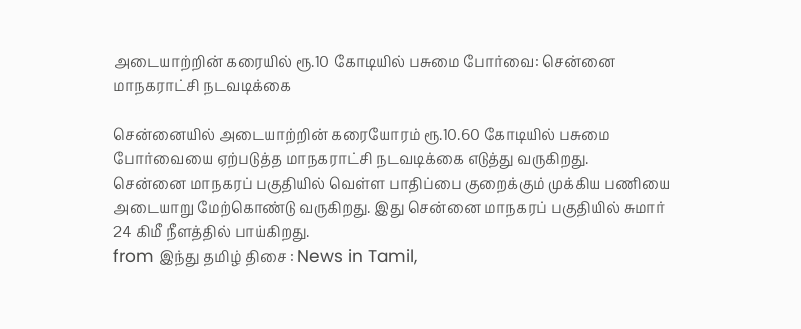அடையாற்றின் கரையில் ரூ.10 கோடியில் பசுமை போர்வை: சென்னை மாநகராட்சி நடவடிக்கை

சென்னையில் அடையாற்றின் கரையோரம் ரூ.10.60 கோடியில் பசுமை போர்வையை ஏற்படுத்த மாநகராட்சி நடவடிக்கை எடுத்து வருகிறது.
சென்னை மாநகரப் பகுதியில் வெள்ள பாதிப்பை குறைக்கும் முக்கிய பணியை அடையாறு மேற்கொண்டு வருகிறது. இது சென்னை மாநகரப் பகுதியில் சுமார் 24 கிமீ நீளத்தில் பாய்கிறது.
from இந்து தமிழ் திசை : News in Tamil,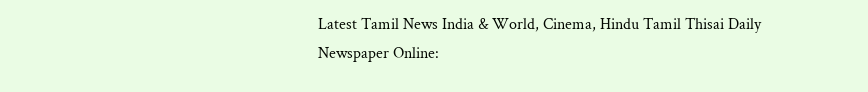Latest Tamil News India & World, Cinema, Hindu Tamil Thisai Daily Newspaper Online: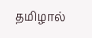தமிழால்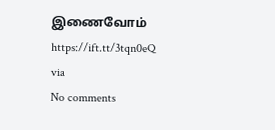இணைவோம் https://ift.tt/3tqn0eQ
via
No comments